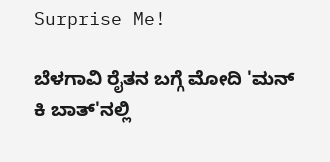Surprise Me!

ಬೆಳಗಾವಿ ರೈತನ ಬಗ್ಗೆ ಮೋದಿ 'ಮನ್ ಕಿ ಬಾತ್'ನಲ್ಲಿ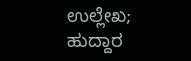ಉಲ್ಲೇಖ; ಹುದ್ದಾರ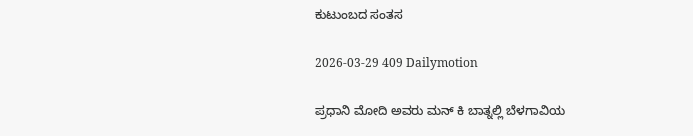ಕುಟುಂಬದ ಸಂತಸ

2026-03-29 409 Dailymotion

ಪ್ರಧಾನಿ ಮೋದಿ ಅವರು ಮನ್ ಕಿ ಬಾತ್ನಲ್ಲಿ ಬೆಳಗಾವಿಯ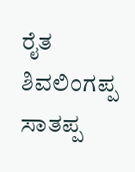ರೈತ ಶಿವಲಿಂಗಪ್ಪ ಸಾತಪ್ಪ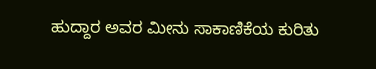ಹುದ್ದಾರ ಅವರ ಮೀನು ಸಾಕಾಣಿಕೆಯ ಕುರಿತು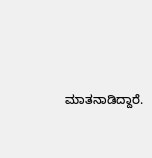ಮಾತನಾಡಿದ್ದಾರೆ.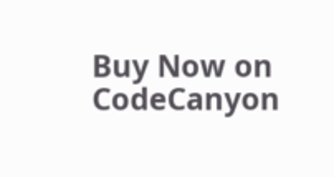Buy Now on CodeCanyon